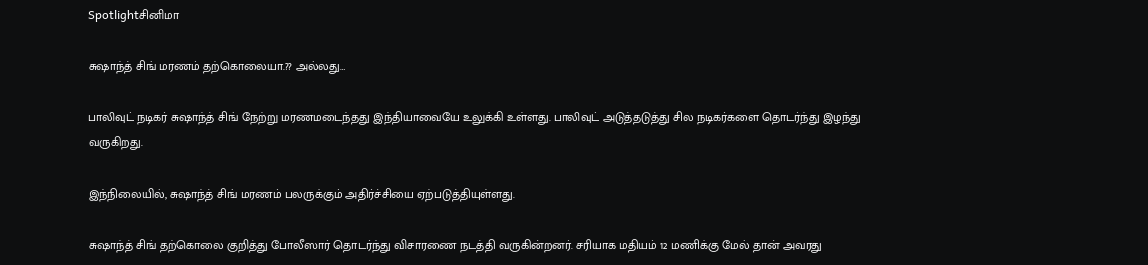Spotlightசினிமா

சுஷாந்த் சிங் மரணம் தற்கொலையா.?? அல்லது…

பாலிவுட் நடிகர் சுஷாந்த் சிங் நேற்று மரணமடைந்தது இந்தியாவையே உலுக்கி உள்ளது. பாலிவுட் அடுத்தடுத்து சில நடிகர்களை தொடர்ந்து இழந்து வருகிறது.

இந்நிலையில், சுஷாந்த் சிங் மரணம் பலருக்கும் அதிர்ச்சியை ஏற்படுத்தியுள்ளது.

சுஷாந்த் சிங் தற்கொலை குறித்து போலீஸார் தொடர்ந்து விசாரணை நடத்தி வருகின்றனர். சரியாக மதியம் 12 மணிக்கு மேல் தான் அவரது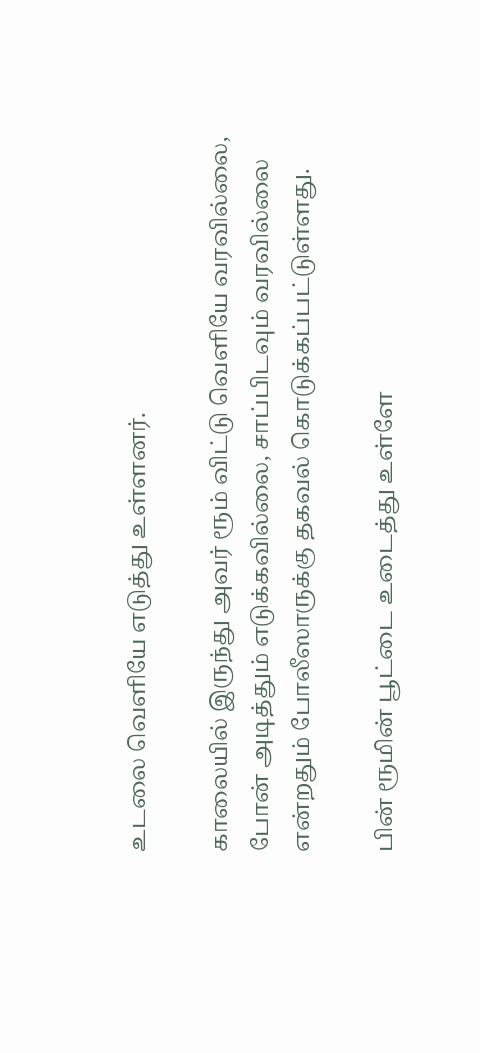உடலை வெளியே எடுத்து உள்ளனர்.

காலையில் இருந்து அவர் ரூம் விட்டு வெளியே வரவில்லை, போன் அடித்தும் எடுக்கவில்லை, சாப்பிடவும் வரவில்லை என்றதும் போலீஸாருக்கு தகவல் கொடுக்கப்பட்டுள்ளது.

பின் ரூமின் பூட்டை உடைத்து உள்ளே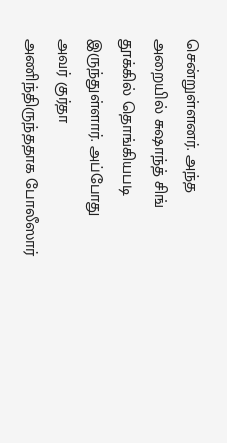சென்றுள்ளனர். அந்த அறையில் சுஷாந்த் சிங் தூக்கில் தொங்கியபடி இருந்துள்ளார். அப்போது அவர் குர்தா அணிந்திருந்ததாக போலீஸார்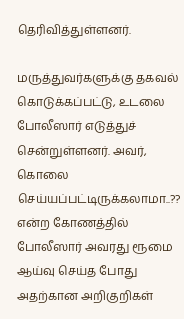தெரிவித்துள்ளனர்.

மருத்துவர்களுக்கு தகவல் கொடுக்கப்பட்டு, உடலை போலீஸார் எடுத்துச் சென்றுள்ளனர். அவர், கொலை செய்யப்பட்டிருக்கலாமா..?? என்ற கோணத்தில் போலீஸார் அவரது ரூமை ஆய்வு செய்த போது அதற்கான அறிகுறிகள்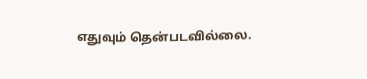எதுவும் தென்படவில்லை.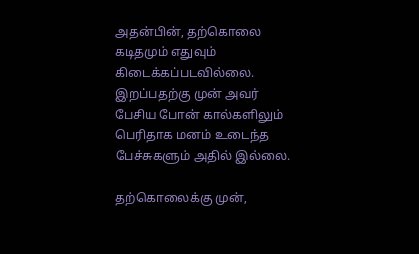அதன்பின், தற்கொலை கடிதமும் எதுவும் கிடைக்கப்படவில்லை. இறப்பதற்கு முன் அவர் பேசிய போன் கால்களிலும் பெரிதாக மனம் உடைந்த பேச்சுகளும் அதில் இல்லை.

தற்கொலைக்கு முன்,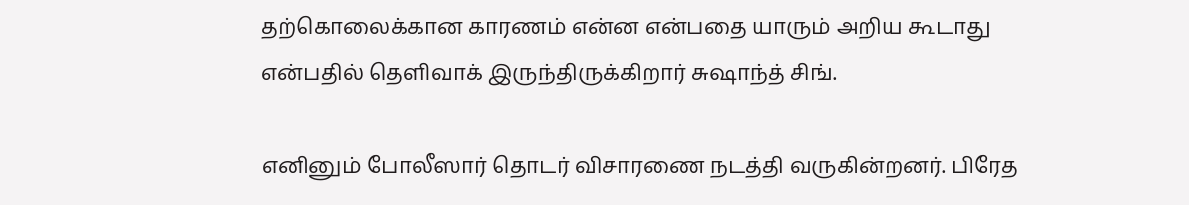தற்கொலைக்கான காரணம் என்ன என்பதை யாரும் அறிய கூடாது என்பதில் தெளிவாக் இருந்திருக்கிறார் சுஷாந்த் சிங்.

எனினும் போலீஸார் தொடர் விசாரணை நடத்தி வருகின்றனர். பிரேத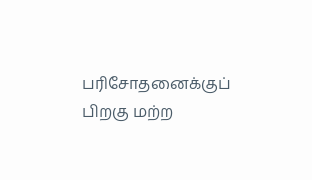பரிசோதனைக்குப் பிறகு மற்ற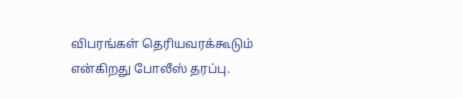விபரங்கள் தெரியவரக்கூடும் என்கிறது போலீஸ் தரப்பு.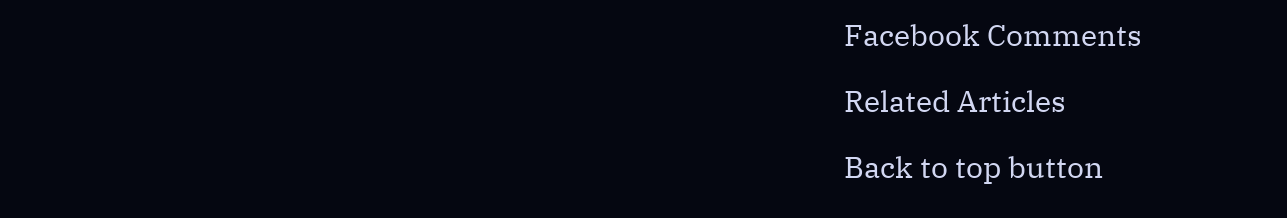Facebook Comments

Related Articles

Back to top button